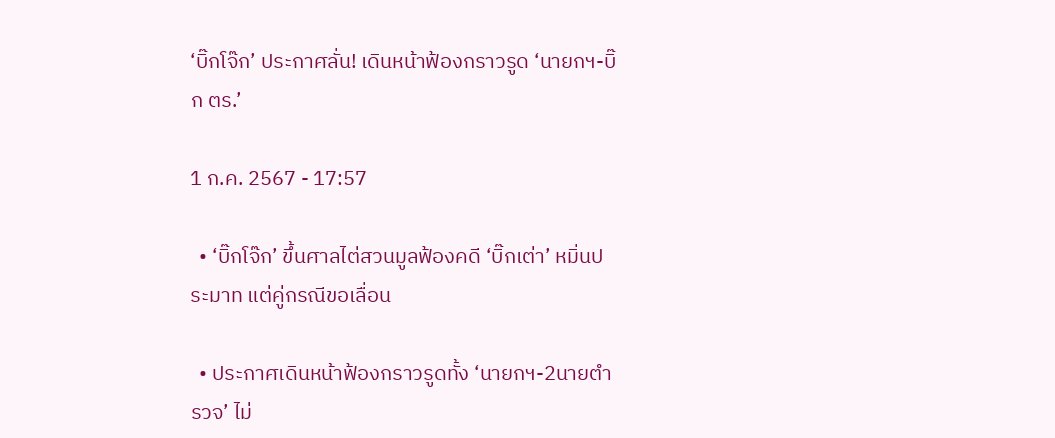‘บิ๊กโจ๊ก’ ประกาศลั่น! เดินหน้าฟ้องกราวรูด ‘นายกฯ-บิ๊ก ตร.’

1 ก.ค. 2567 - 17:57

  • ‘บิ๊กโจ๊ก’ ขึ้นศาลไต่สวนมูลฟ้องคดี ‘บิ๊กเต่า’ หมิ่นประมาท แต่คู่กรณีขอเลื่อน

  • ประกาศเดินหน้าฟ้องกราวรูดทั้ง ‘นายกฯ-2นายตำรวจ’ ไม่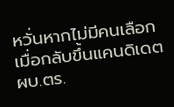หวั่นหากไม่มีคนเลือกเมื่อกลับขึ้นแคนดิเดต ผบ.ตร.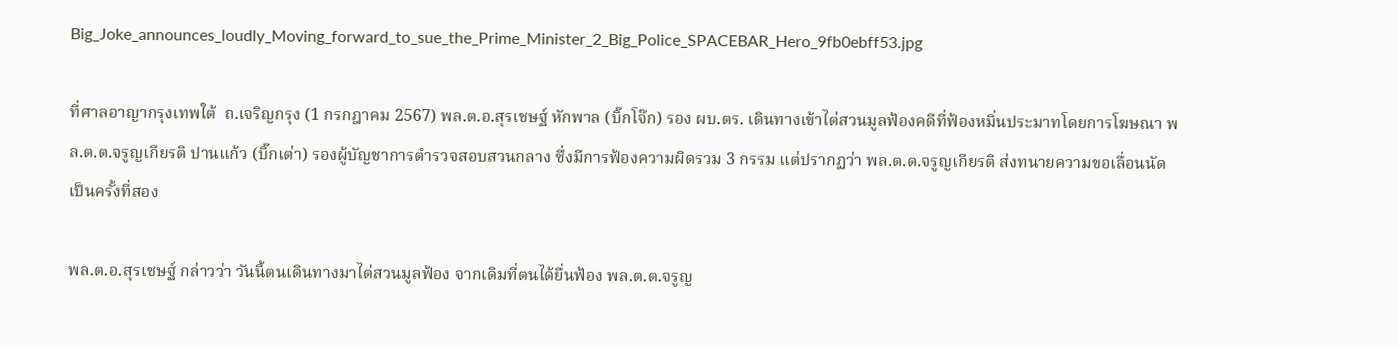Big_Joke_announces_loudly_Moving_forward_to_sue_the_Prime_Minister_2_Big_Police_SPACEBAR_Hero_9fb0ebff53.jpg

ที่ศาลอาญากรุงเทพใต้  ถ.เจริญกรุง (1 กรกฎาคม 2567) พล.ต.อ.สุรเชษฐ์ หักพาล (บิ๊กโจ๊ก) รอง ผบ.ตร. เดินทางเข้าไต่สวนมูลฟ้องคดีที่ฟ้องหมิ่นประมาทโดยการโฆษณา พล.ต.ต.จรูญเกียรติ ปานแก้ว (บิ๊กเต่า) รองผู้บัญชาการตำรวจสอบสวนกลาง ซึ่งมีการฟ้องความผิดรวม 3 กรรม แต่ปรากฏว่า พล.ต.ต.จรูญเกียรติ ส่งทนายความขอเลื่อนนัดเป็นครั้งที่สอง

พล.ต.อ.สุรเชษฐ์ กล่าวว่า วันนี้ตนเดินทางมาไต่สวนมูลฟ้อง จากเดิมที่ตนได้ยื่นฟ้อง พล.ต.ต.จรูญ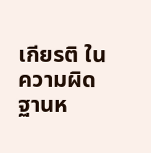เกียรติ ในความผิดฐานห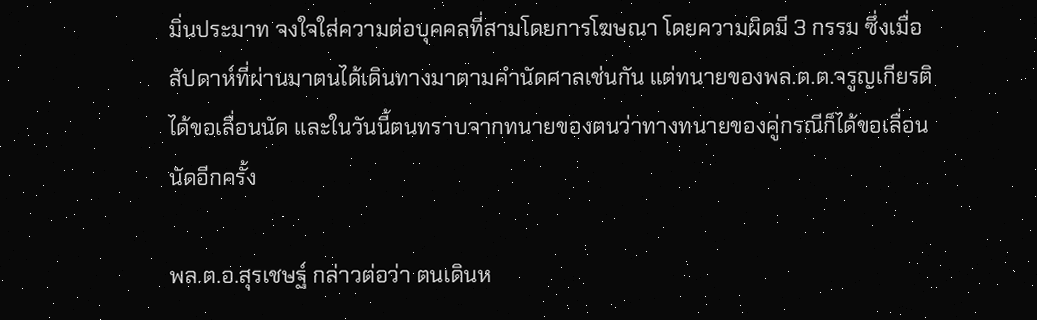มิ่นประมาท จงใจใส่ความต่อบุคคลที่สามโดยการโฆษณา โดยความผิดมี 3 กรรม ซึ่งเมื่อสัปดาห์ที่ผ่านมาตนได้เดินทางมาตามคำนัดศาลเช่นกัน แต่ทนายของพล.ต.ต.จรูญเกียรติ ได้ขอเลื่อนนัด และในวันนี้ตนทราบจากทนายของตนว่าทางทนายของคู่กรณีก็ได้ขอเลื่อนนัดอีกครั้ง

พล.ต.อ.สุรเชษฐ์ กล่าวต่อว่า ตนเดินห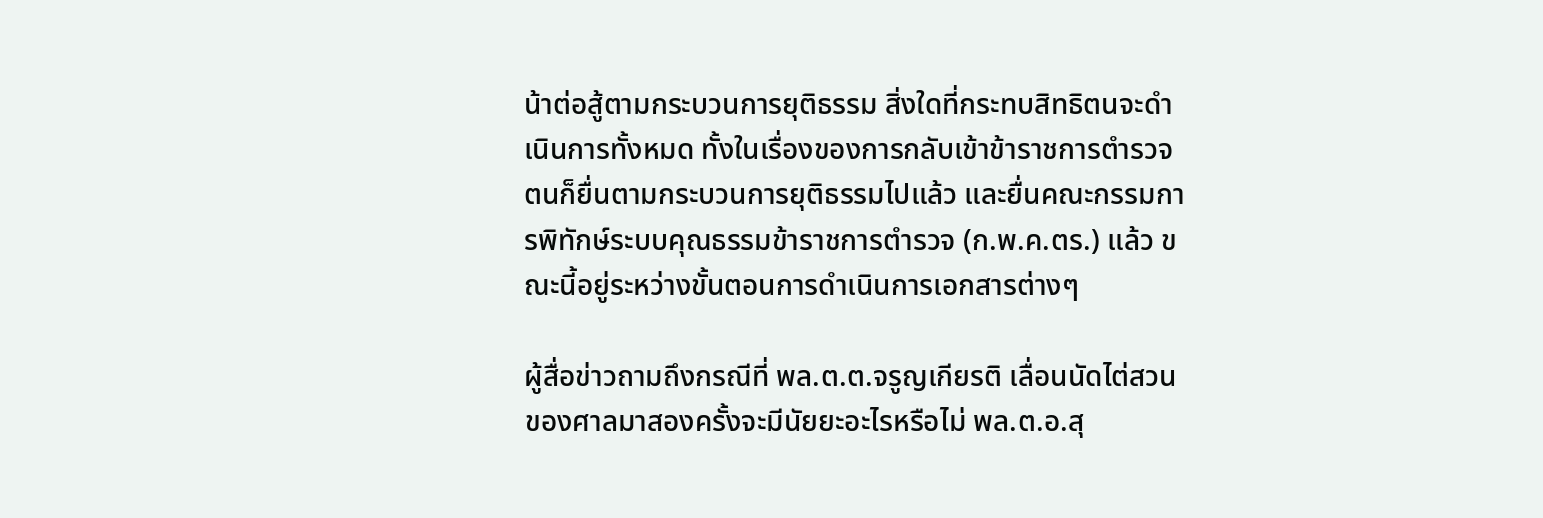น้าต่อสู้ตามกระบวนการยุติธรรม สิ่งใดที่กระทบสิทธิตนจะดำเนินการทั้งหมด ทั้งในเรื่องของการกลับเข้าข้าราชการตำรวจ ตนก็ยื่นตามกระบวนการยุติธรรมไปแล้ว และยื่นคณะกรรมการพิทักษ์ระบบคุณธรรมข้าราชการตำรวจ (ก.พ.ค.ตร.) แล้ว ขณะนี้อยู่ระหว่างขั้นตอนการดำเนินการเอกสารต่างๆ

ผู้สื่อข่าวถามถึงกรณีที่ พล.ต.ต.จรูญเกียรติ เลื่อนนัดไต่สวนของศาลมาสองครั้งจะมีนัยยะอะไรหรือไม่ พล.ต.อ.สุ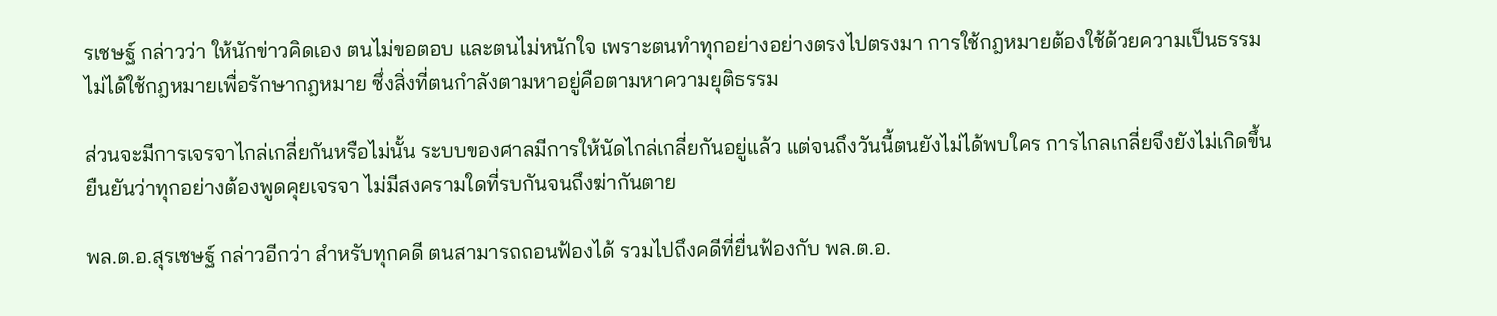รเชษฐ์ กล่าวว่า ให้นักข่าวคิดเอง ตนไม่ขอตอบ และตนไม่หนักใจ เพราะตนทำทุกอย่างอย่างตรงไปตรงมา การใช้กฎหมายต้องใช้ด้วยความเป็นธรรม ไม่ได้ใช้กฎหมายเพื่อรักษากฎหมาย ซึ่งสิ่งที่ตนกำลังตามหาอยู่คือตามหาความยุติธรรม

ส่วนจะมีการเจรจาไกล่เกลี่ยกันหรือไม่นั้น ระบบของศาลมีการให้นัดไกล่เกลี่ยกันอยู่แล้ว แต่จนถึงวันนี้ตนยังไม่ได้พบใคร การไกลเกลี่ยจึงยังไม่เกิดขึ้น ยืนยันว่าทุกอย่างต้องพูดคุยเจรจา ไม่มีสงครามใดที่รบกันจนถึงฆ่ากันตาย

พล.ต.อ.สุรเชษฐ์ กล่าวอีกว่า สำหรับทุกคดี ตนสามารถถอนฟ้องได้ รวมไปถึงคดีที่ยื่นฟ้องกับ พล.ต.อ.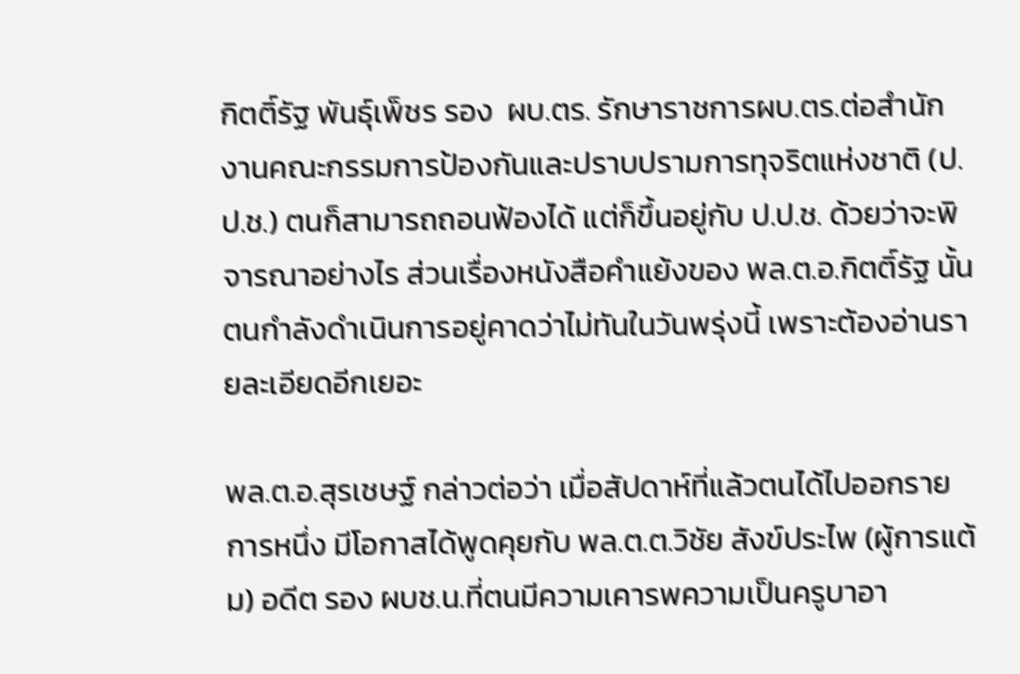กิตติ์รัฐ พันธุ์เพ็ชร รอง  ผบ.ตร. รักษาราชการผบ.ตร.ต่อสำนักงานคณะกรรมการป้องกันและปราบปรามการทุจริตแห่งชาติ (ป.ป.ช.) ตนก็สามารถถอนฟ้องได้ แต่ก็ขึ้นอยู่กับ ป.ป.ช. ด้วยว่าจะพิจารณาอย่างไร ส่วนเรื่องหนังสือคำแย้งของ พล.ต.อ.กิตติ์รัฐ นั้น ตนกำลังดำเนินการอยู่คาดว่าไม่ทันในวันพรุ่งนี้ เพราะต้องอ่านรายละเอียดอีกเยอะ

พล.ต.อ.สุรเชษฐ์ กล่าวต่อว่า เมื่อสัปดาห์ที่แล้วตนได้ไปออกรายการหนึ่ง มีโอกาสได้พูดคุยกับ พล.ต.ต.วิชัย สังข์ประไพ (ผู้การแต้ม) อดีต รอง ผบช.น.ที่ตนมีความเคารพความเป็นครูบาอา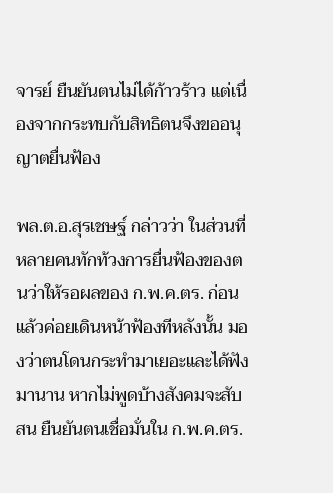จารย์ ยืนยันตนไม่ได้ก้าวร้าว แต่เนื่องจากกระทบกับสิทธิตนจึงขออนุญาตยื่นฟ้อง

พล.ต.อ.สุรเชษฐ์ กล่าวว่า ในส่วนที่หลายคนทักท้วงการยื่นฟ้องของตนว่าให้รอผลของ ก.พ.ค.ตร. ก่อนแล้วค่อยเดินหน้าฟ้องทีหลังนั้น มองว่าตนโดนกระทำมาเยอะและได้ฟังมานาน หากไม่พูดบ้างสังคมจะสับสน ยืนยันตนเชื่อมั่นใน ก.พ.ค.ตร.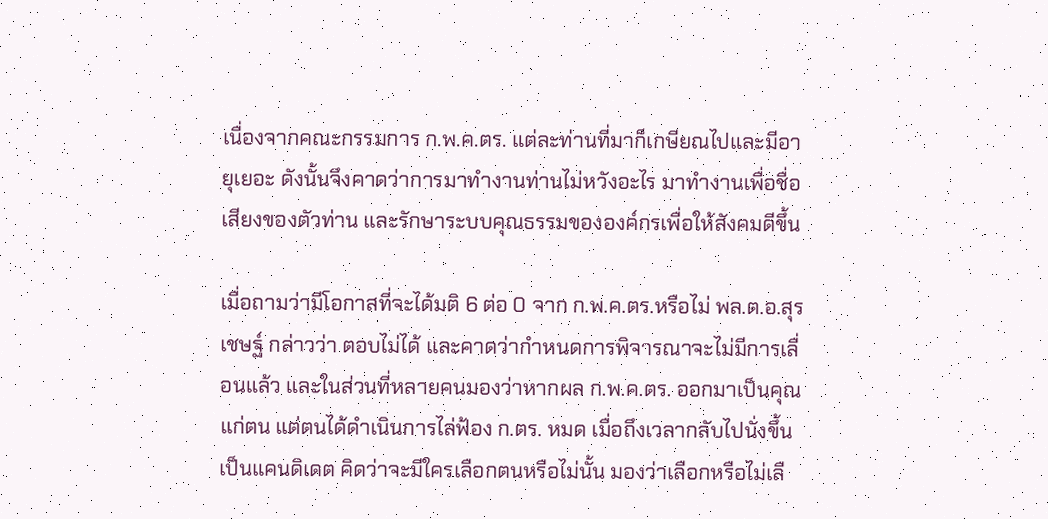เนื่องจากคณะกรรมการ ก.พ.ค.ตร. แต่ละท่านที่มาก็เกษียณไปและมีอายุเยอะ ดังนั้นจึงคาดว่าการมาทำงานท่านไม่หวังอะไร มาทำงานเพื่อชื่อเสียงของตัวท่าน และรักษาระบบคุณธรรมขององค์กรเพื่อให้สังคมดีขึ้น

เมื่อถามว่ามีโอกาสที่จะได้มติ 6 ต่อ 0 จาก ก.พ.ค.ตร.หรือไม่ พล.ต.อ.สุรเชษฐ์ กล่าวว่า ตอบไม่ได้ และคาดว่ากำหนดการพิจารณาจะไม่มีการเลื่อนแล้ว และในส่วนที่หลายคนมองว่าหากผล ก.พ.ค.ตร. ออกมาเป็นคุณแก่ตน แต่ตนได้ดำเนินการไล่ฟ้อง ก.ตร. หมด เมื่อถึงเวลากลับไปนั่งขึ้นเป็นแคนดิเดต คิดว่าจะมีใครเลือกตนหรือไม่นั้น มองว่าเลือกหรือไม่เลื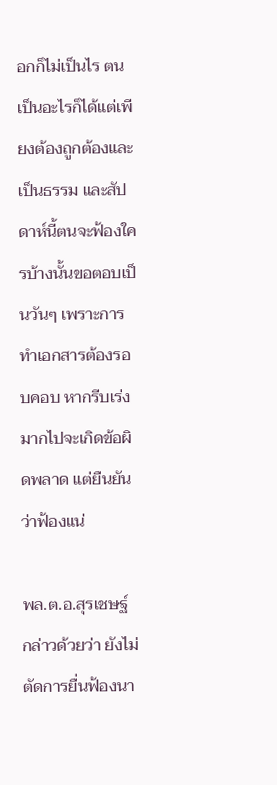อกก็ไม่เป็นไร ตนเป็นอะไรก็ได้แต่เพียงต้องถูกต้องและเป็นธรรม และสัปดาห์นี้ตนจะฟ้องใครบ้างนั้นขอตอบเป็นวันๆ เพราะการทำเอกสารต้องรอบคอบ หากรีบเร่งมากไปจะเกิดข้อผิดพลาด แต่ยืนยันว่าฟ้องแน่

พล.ต.อ.สุรเชษฐ์ กล่าวด้วยว่า ยังไม่ตัดการยื่นฟ้องนา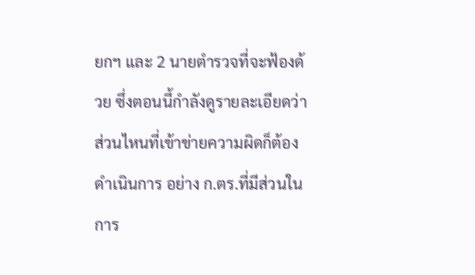ยกฯ และ 2 นายตำรวจที่จะฟ้องด้วย ซึ่งตอนนี้กำลังดูรายละเอียดว่าส่วนไหนที่เข้าข่ายความผิดก็ต้องดำเนินการ อย่าง ก.ตร.ที่มีส่วนในการ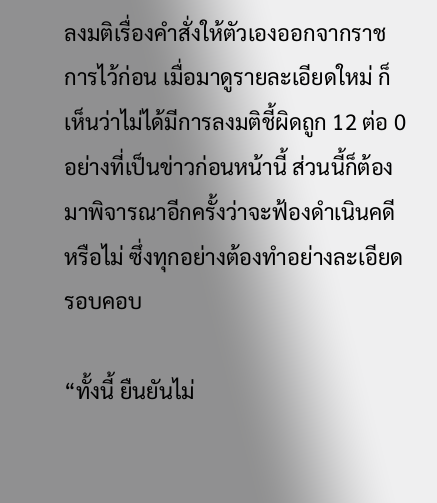ลงมติเรื่องคำสั่งให้ตัวเองออกจากราชการไว้ก่อน เมื่อมาดูรายละเอียดใหม่ ก็เห็นว่าไม่ได้มีการลงมติชี้ผิดถูก 12 ต่อ 0 อย่างที่เป็นข่าวก่อนหน้านี้ ส่วนนี้ก็ต้องมาพิจารณาอีกครั้งว่าจะฟ้องดำเนินคดีหรือไม่ ซึ่งทุกอย่างต้องทำอย่างละเอียดรอบคอบ

“ทั้งนี้ ยืนยันไม่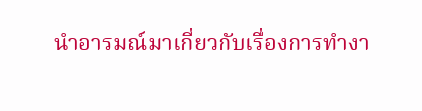นำอารมณ์มาเกี่ยวกับเรื่องการทำงา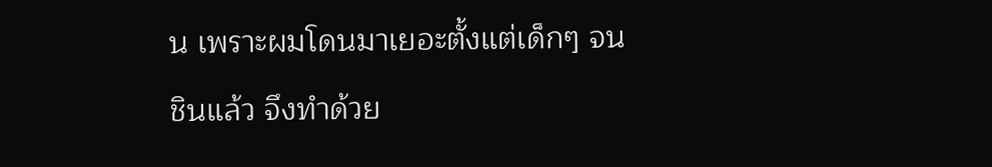น เพราะผมโดนมาเยอะตั้งแต่เด็กๆ จนชินแล้ว จึงทำด้วย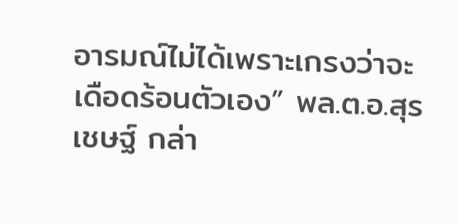อารมณ์ไม่ได้เพราะเกรงว่าจะเดือดร้อนตัวเอง” พล.ต.อ.สุรเชษฐ์ กล่า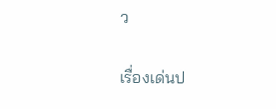ว

เรื่องเด่นป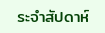ระจำสัปดาห์